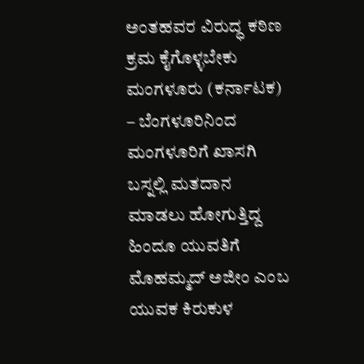ಅಂತಹವರ ವಿರುದ್ಧ ಕಠಿಣ ಕ್ರಮ ಕೈಗೊಳ್ಳಬೇಕು
ಮಂಗಳೂರು (ಕರ್ನಾಟಕ) – ಬೆಂಗಳೂರಿನಿಂದ ಮಂಗಳೂರಿಗೆ ಖಾಸಗಿ ಬಸ್ನಲ್ಲಿ ಮತದಾನ ಮಾಡಲು ಹೋಗುತ್ತಿದ್ದ ಹಿಂದೂ ಯುವತಿಗೆ ಮೊಹಮ್ಮದ್ ಅಜೀಂ ಎಂಬ ಯುವಕ ಕಿರುಕುಳ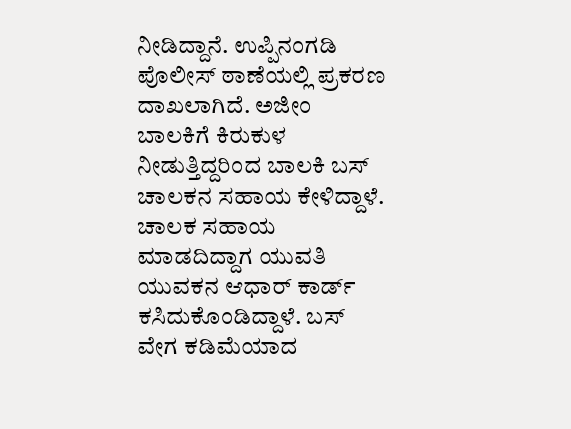ನೀಡಿದ್ದಾನೆ. ಉಪ್ಪಿನಂಗಡಿ ಪೊಲೀಸ್ ಠಾಣೆಯಲ್ಲಿ ಪ್ರಕರಣ ದಾಖಲಾಗಿದೆ. ಅಜೀಂ ಬಾಲಕಿಗೆ ಕಿರುಕುಳ ನೀಡುತ್ತಿದ್ದರಿಂದ ಬಾಲಕಿ ಬಸ್ ಚಾಲಕನ ಸಹಾಯ ಕೇಳಿದ್ದಾಳೆ. ಚಾಲಕ ಸಹಾಯ ಮಾಡದಿದ್ದಾಗ ಯುವತಿ ಯುವಕನ ಆಧಾರ್ ಕಾರ್ಡ್ ಕಸಿದುಕೊಂಡಿದ್ದಾಳೆ. ಬಸ್ ವೇಗ ಕಡಿಮೆಯಾದ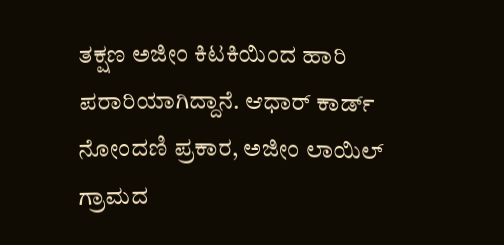ತಕ್ಷಣ ಅಜೀಂ ಕಿಟಕಿಯಿಂದ ಹಾರಿ ಪರಾರಿಯಾಗಿದ್ದಾನೆ. ಆಧಾರ್ ಕಾರ್ಡ್ ನೋಂದಣಿ ಪ್ರಕಾರ, ಅಜೀಂ ಲಾಯಿಲ್ ಗ್ರಾಮದ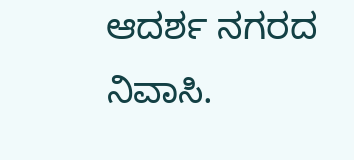ಆದರ್ಶ ನಗರದ ನಿವಾಸಿ.